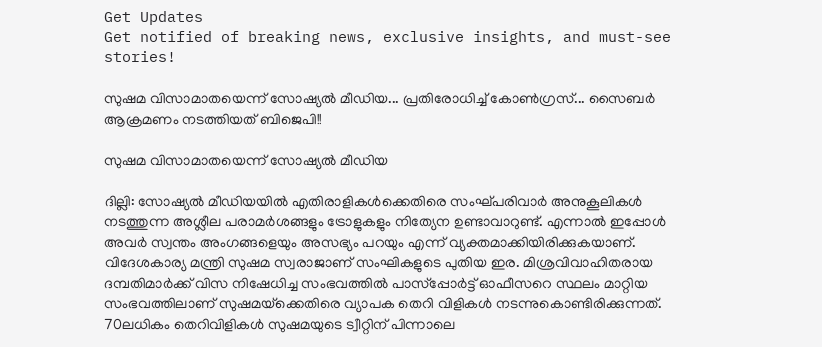Get Updates
Get notified of breaking news, exclusive insights, and must-see stories!

സുഷമ വിസാമാതയെന്ന് സോഷ്യല്‍ മീഡിയ... പ്രതിരോധിച്ച് കോണ്‍ഗ്രസ്... സൈബര്‍ ആക്രമണം നടത്തിയത് ബിജെപി!!

സുഷമ വിസാമാതയെന്ന് സോഷ്യല്‍ മീഡിയ

ദില്ലി: സോഷ്യല്‍ മീഡിയയില്‍ എതിരാളികള്‍ക്കെതിരെ സംഘ്പരിവാര്‍ അനുകൂലികള്‍ നടത്തുന്ന അശ്ലീല പരാമര്‍ശങ്ങളും ട്രോളുകളും നിത്യേന ഉണ്ടാവാറുണ്ട്. എന്നാല്‍ ഇപ്പോള്‍ അവര്‍ സ്വന്തം അംഗങ്ങളെയും അസഭ്യം പറയും എന്ന് വ്യക്തമാക്കിയിരിക്കുകയാണ്. വിദേശകാര്യ മന്ത്രി സുഷമ സ്വരാജാണ് സംഘികളുടെ പുതിയ ഇര. മിശ്രവിവാഹിതരായ ദമ്പതിമാര്‍ക്ക് വിസ നിഷേധിച്ച സംഭവത്തില്‍ പാസ്‌പ്പോര്‍ട്ട് ഓഫീസറെ സ്ഥലം മാറ്റിയ സംഭവത്തിലാണ് സുഷമയ്‌ക്കെതിരെ വ്യാപക തെറി വിളികള്‍ നടന്നുകൊണ്ടിരിക്കുന്നത്. 70ലധികം തെറിവിളികള്‍ സുഷമയുടെ ട്വീറ്റിന് പിന്നാലെ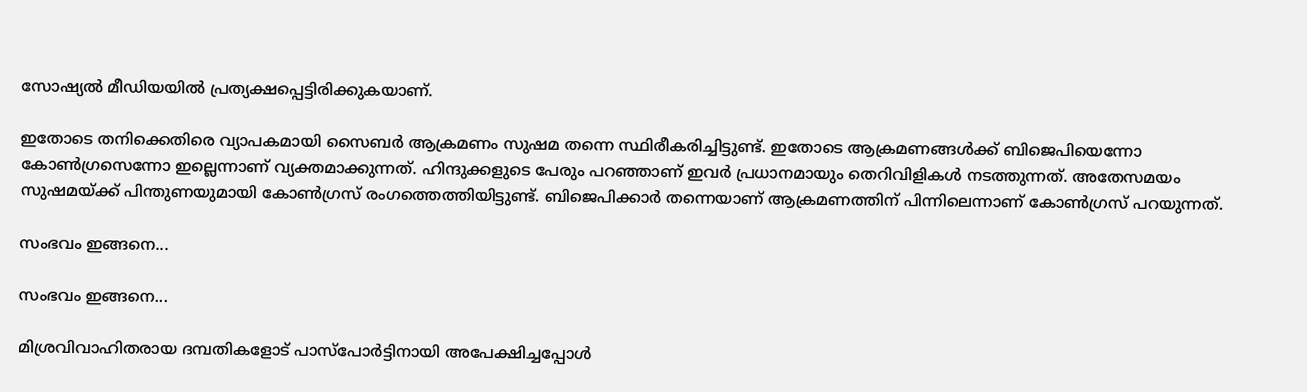സോഷ്യല്‍ മീഡിയയില്‍ പ്രത്യക്ഷപ്പെട്ടിരിക്കുകയാണ്.

ഇതോടെ തനിക്കെതിരെ വ്യാപകമായി സൈബര്‍ ആക്രമണം സുഷമ തന്നെ സ്ഥിരീകരിച്ചിട്ടുണ്ട്. ഇതോടെ ആക്രമണങ്ങള്‍ക്ക് ബിജെപിയെന്നോ കോണ്‍ഗ്രസെന്നോ ഇല്ലെന്നാണ് വ്യക്തമാക്കുന്നത്. ഹിന്ദുക്കളുടെ പേരും പറഞ്ഞാണ് ഇവര്‍ പ്രധാനമായും തെറിവിളികള്‍ നടത്തുന്നത്. അതേസമയം സുഷമയ്ക്ക് പിന്തുണയുമായി കോണ്‍ഗ്രസ് രംഗത്തെത്തിയിട്ടുണ്ട്. ബിജെപിക്കാര്‍ തന്നെയാണ് ആക്രമണത്തിന് പിന്നിലെന്നാണ് കോണ്‍ഗ്രസ് പറയുന്നത്.

സംഭവം ഇങ്ങനെ...

സംഭവം ഇങ്ങനെ...

മിശ്രവിവാഹിതരായ ദമ്പതികളോട് പാസ്‌പോര്‍ട്ടിനായി അപേക്ഷിച്ചപ്പോള്‍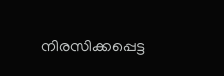നിരസിക്കപ്പെട്ട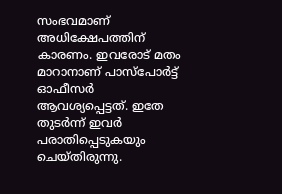സംഭവമാണ് അധിക്ഷേപത്തിന് കാരണം. ഇവരോട് മതം മാറാനാണ് പാസ്‌പോര്‍ട്ട് ഓഫീസര്‍ ആവശ്യപ്പെട്ടത്. ഇതേ തുടര്‍ന്ന് ഇവര്‍ പരാതിപ്പെടുകയും ചെയ്തിരുന്നു.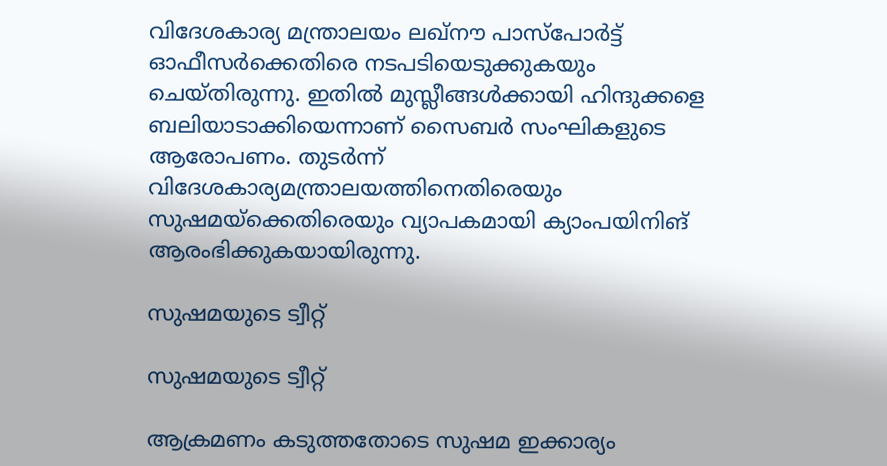വിദേശകാര്യ മന്ത്രാലയം ലഖ്‌നൗ പാസ്‌പോര്‍ട്ട് ഓഫീസര്‍ക്കെതിരെ നടപടിയെടുക്കുകയും ചെയ്തിരുന്നു. ഇതില്‍ മുസ്ലീങ്ങള്‍ക്കായി ഹിന്ദുക്കളെ ബലിയാടാക്കിയെന്നാണ് സൈബര്‍ സംഘികളുടെ ആരോപണം. തുടര്‍ന്ന് വിദേശകാര്യമന്ത്രാലയത്തിനെതിരെയും സുഷമയ്‌ക്കെതിരെയും വ്യാപകമായി ക്യാംപയിനിങ് ആരംഭിക്കുകയായിരുന്നു.

സുഷമയുടെ ട്വീറ്റ്

സുഷമയുടെ ട്വീറ്റ്

ആക്രമണം കടുത്തതോടെ സുഷമ ഇക്കാര്യം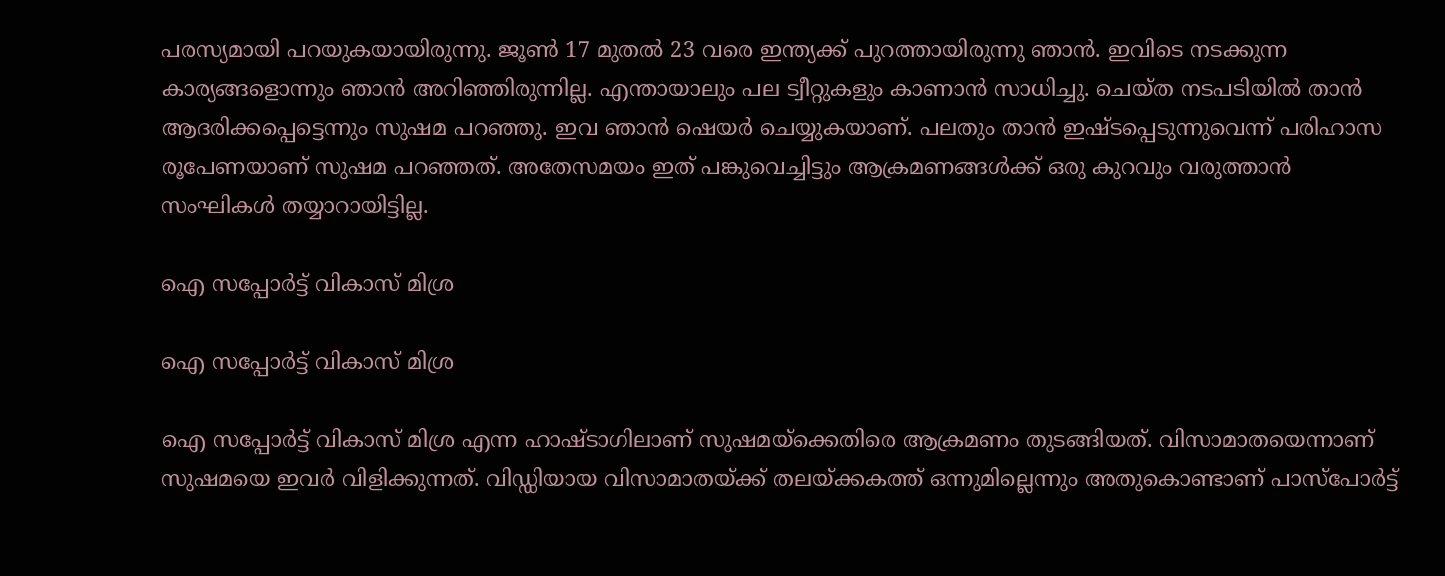പരസ്യമായി പറയുകയായിരുന്നു. ജൂണ്‍ 17 മുതല്‍ 23 വരെ ഇന്ത്യക്ക് പുറത്തായിരുന്നു ഞാന്‍. ഇവിടെ നടക്കുന്ന കാര്യങ്ങളൊന്നും ഞാന്‍ അറിഞ്ഞിരുന്നില്ല. എന്തായാലും പല ട്വീറ്റുകളും കാണാന്‍ സാധിച്ചു. ചെയ്ത നടപടിയില്‍ താന്‍ ആദരിക്കപ്പെട്ടെന്നും സുഷമ പറഞ്ഞു. ഇവ ഞാന്‍ ഷെയര്‍ ചെയ്യുകയാണ്. പലതും താന്‍ ഇഷ്ടപ്പെടുന്നുവെന്ന് പരിഹാസ രൂപേണയാണ് സുഷമ പറഞ്ഞത്. അതേസമയം ഇത് പങ്കുവെച്ചിട്ടും ആക്രമണങ്ങള്‍ക്ക് ഒരു കുറവും വരുത്താന്‍ സംഘികള്‍ തയ്യാറായിട്ടില്ല.

ഐ സപ്പോര്‍ട്ട് വികാസ് മിശ്ര

ഐ സപ്പോര്‍ട്ട് വികാസ് മിശ്ര

ഐ സപ്പോര്‍ട്ട് വികാസ് മിശ്ര എന്ന ഹാഷ്ടാഗിലാണ് സുഷമയ്‌ക്കെതിരെ ആക്രമണം തുടങ്ങിയത്. വിസാമാതയെന്നാണ് സുഷമയെ ഇവര്‍ വിളിക്കുന്നത്. വിഡ്ഡിയായ വിസാമാതയ്ക്ക് തലയ്ക്കകത്ത് ഒന്നുമില്ലെന്നും അതുകൊണ്ടാണ് പാസ്‌പോര്‍ട്ട്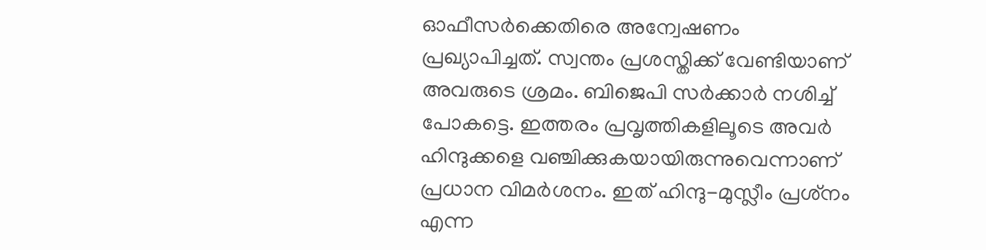ഓഫീസര്‍ക്കെതിരെ അന്വേഷണം പ്രഖ്യാപിച്ചത്. സ്വന്തം പ്രശസ്തിക്ക് വേണ്ടിയാണ് അവരുടെ ശ്രമം. ബിജെപി സര്‍ക്കാര്‍ നശിച്ച് പോകട്ടെ. ഇത്തരം പ്രവൃത്തികളിലൂടെ അവര്‍ ഹിന്ദുക്കളെ വഞ്ചിക്കുകയായിരുന്നുവെന്നാണ് പ്രധാന വിമര്‍ശനം. ഇത് ഹിന്ദു-മുസ്ലീം പ്രശ്‌നം എന്ന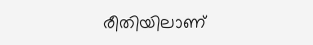രീതിയിലാണ്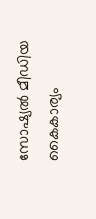സോഷ്യല്‍ മീഡിയ കൈകാര്യം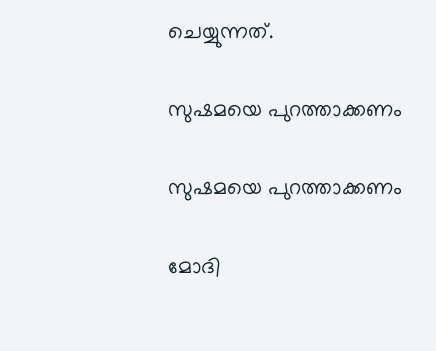ചെയ്യുന്നത്.

സുഷമയെ പുറത്താക്കണം

സുഷമയെ പുറത്താക്കണം

മോദി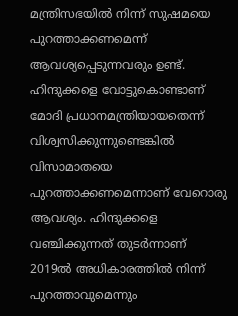മന്ത്രിസഭയില്‍ നിന്ന് സുഷമയെ പുറത്താക്കണമെന്ന് ആവശ്യപ്പെടുന്നവരും ഉണ്ട്. ഹിന്ദുക്കളെ വോട്ടുകൊണ്ടാണ് മോദി പ്രധാനമന്ത്രിയായതെന്ന് വിശ്വസിക്കുന്നുണ്ടെങ്കില്‍ വിസാമാതയെ പുറത്താക്കണമെന്നാണ് വേറൊരു ആവശ്യം. ഹിന്ദുക്കളെ വഞ്ചിക്കുന്നത് തുടര്‍ന്നാണ് 2019ല്‍ അധികാരത്തില്‍ നിന്ന് പുറത്താവുമെന്നും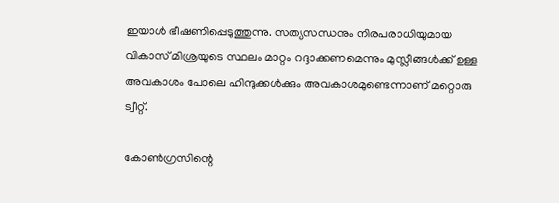ഇയാള്‍ ഭീഷണിപ്പെടുത്തുന്നു. സത്യസന്ധനും നിരപരാധിയുമായ വികാസ് മിശ്രയുടെ സ്ഥലം മാറ്റം റദ്ദാക്കണമെന്നും മുസ്ലീങ്ങള്‍ക്ക് ഉള്ള അവകാശം പോലെ ഹിന്ദുക്കള്‍ക്കും അവകാശമുണ്ടെന്നാണ് മറ്റൊരു ട്വീറ്റ്.

കോണ്‍ഗ്രസിന്റെ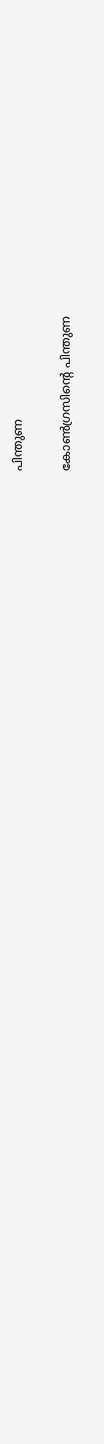പിന്തുണ

കോണ്‍ഗ്രസിന്റെ പിന്തുണ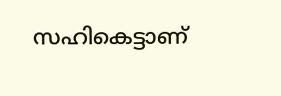സഹികെട്ടാണ്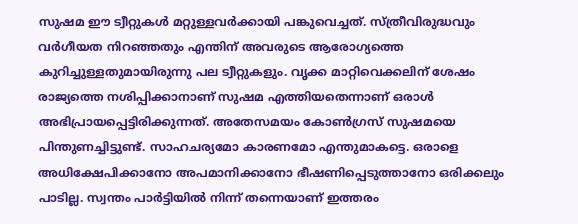സുഷമ ഈ ട്വീറ്റുകള്‍ മറ്റുള്ളവര്‍ക്കായി പങ്കുവെച്ചത്. സ്ത്രീവിരുദ്ധവും വര്‍ഗീയത നിറഞ്ഞതും എന്തിന് അവരുടെ ആരോഗ്യത്തെ കുറിച്ചുള്ളതുമായിരുന്നു പല ട്വീറ്റുകളും. വൃക്ക മാറ്റിവെക്കലിന് ശേഷം രാജ്യത്തെ നശിപ്പിക്കാനാണ് സുഷമ എത്തിയതെന്നാണ് ഒരാള്‍ അഭിപ്രായപ്പെട്ടിരിക്കുന്നത്. അതേസമയം കോണ്‍ഗ്രസ് സുഷമയെ പിന്തുണച്ചിട്ടുണ്ട്. സാഹചര്യമോ കാരണമോ എന്തുമാകട്ടെ. ഒരാളെ അധിക്ഷേപിക്കാനോ അപമാനിക്കാനോ ഭീഷണിപ്പെടുത്താനോ ഒരിക്കലും പാടില്ല. സ്വന്തം പാര്‍ട്ടിയില്‍ നിന്ന് തന്നെയാണ് ഇത്തരം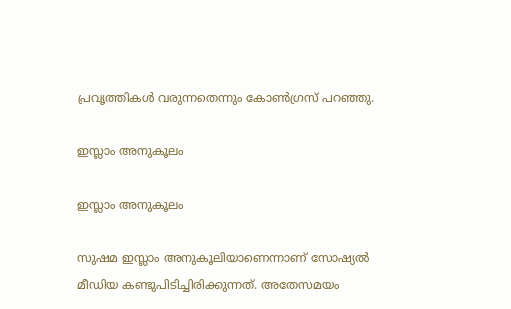പ്രവൃത്തികള്‍ വരുന്നതെന്നും കോണ്‍ഗ്രസ് പറഞ്ഞു.

ഇസ്ലാം അനുകൂലം

ഇസ്ലാം അനുകൂലം

സുഷമ ഇസ്ലാം അനുകൂലിയാണെന്നാണ് സോഷ്യല്‍ മീഡിയ കണ്ടുപിടിച്ചിരിക്കുന്നത്. അതേസമയം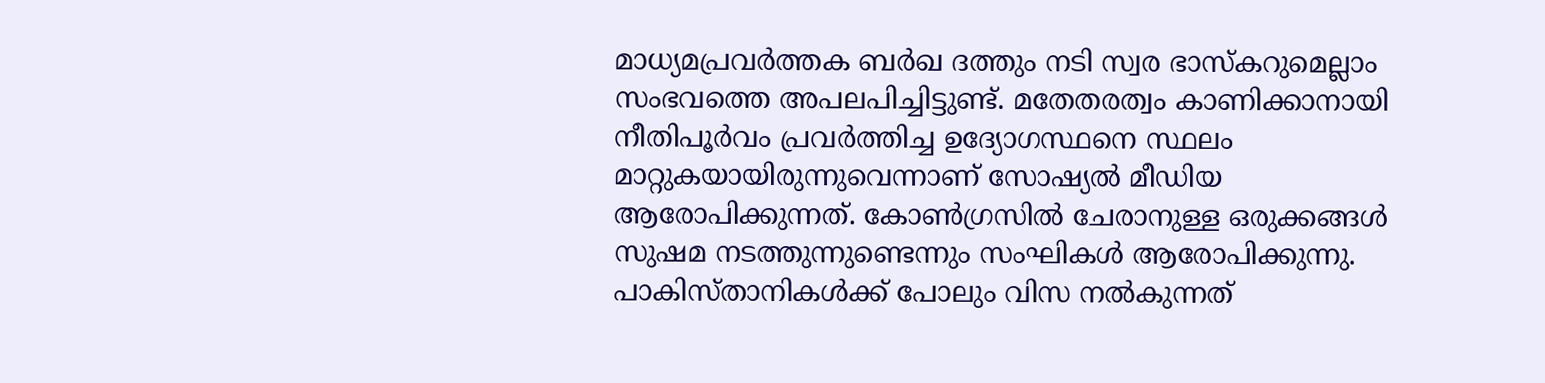മാധ്യമപ്രവര്‍ത്തക ബര്‍ഖ ദത്തും നടി സ്വര ഭാസ്‌കറുമെല്ലാം സംഭവത്തെ അപലപിച്ചിട്ടുണ്ട്. മതേതരത്വം കാണിക്കാനായി നീതിപൂര്‍വം പ്രവര്‍ത്തിച്ച ഉദ്യോഗസ്ഥനെ സ്ഥലം മാറ്റുകയായിരുന്നുവെന്നാണ് സോഷ്യല്‍ മീഡിയ ആരോപിക്കുന്നത്. കോണ്‍ഗ്രസില്‍ ചേരാനുള്ള ഒരുക്കങ്ങള്‍ സുഷമ നടത്തുന്നുണ്ടെന്നും സംഘികള്‍ ആരോപിക്കുന്നു. പാകിസ്താനികള്‍ക്ക് പോലും വിസ നല്‍കുന്നത്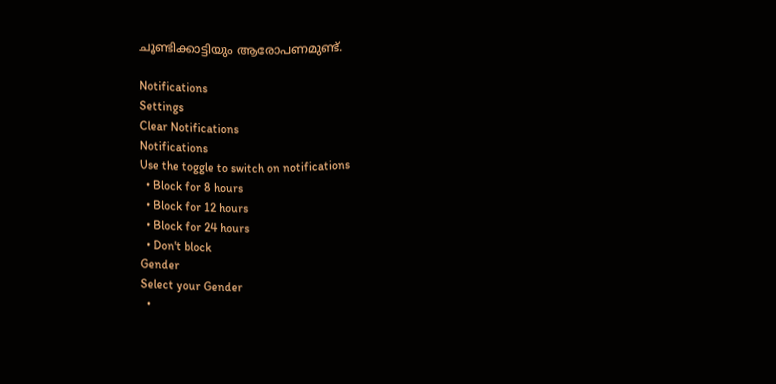ചൂണ്ടിക്കാട്ടിയും ആരോപണമുണ്ട്.

Notifications
Settings
Clear Notifications
Notifications
Use the toggle to switch on notifications
  • Block for 8 hours
  • Block for 12 hours
  • Block for 24 hours
  • Don't block
Gender
Select your Gender
  •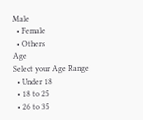Male
  • Female
  • Others
Age
Select your Age Range
  • Under 18
  • 18 to 25
  • 26 to 35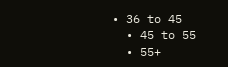• 36 to 45
  • 45 to 55
  • 55+